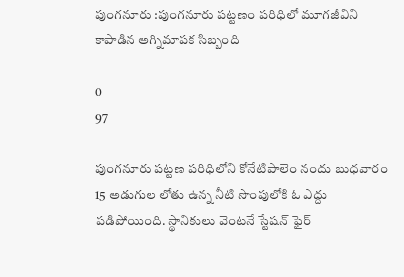పుంగనూరు :పుంగనూరు పట్టణం పరిధిలో మూగజీవిని కాపాడిన అగ్నిమాపక సిబ్బంది

0
97

పుంగనూరు పట్టణ పరిధిలోని కోనేటిపాలెం నందు బుధవారం 15 అడుగుల లోతు ఉన్న నీటి సొంపులోకి ఓ ఎద్దు పడిపోయింది. స్థానికులు వెంటనే స్టేషన్ ఫైర్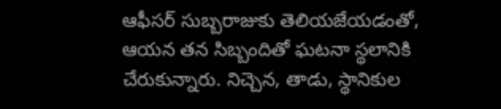ఆఫీసర్ సుబ్బరాజుకు తెలియజేయడంతో, ఆయన తన సిబ్బందితో ఘటనా స్థలానికి చేరుకున్నారు. నిచ్చెన, తాడు, స్థానికుల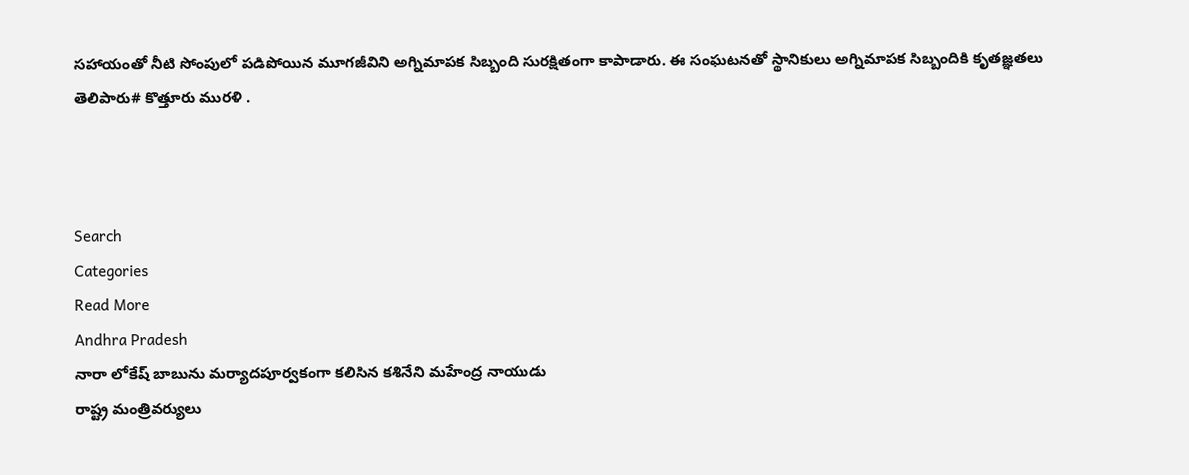సహాయంతో నీటి సోంపులో పడిపోయిన మూగజీవిని అగ్నిమాపక సిబ్బంది సురక్షితంగా కాపాడారు. ఈ సంఘటనతో స్థానికులు అగ్నిమాపక సిబ్బందికి కృతజ్ఞతలు తెలిపారు# కొత్తూరు మురళి .



Search
Categories
Read More
Andhra Pradesh
నారా లోకేష్ బాబును మర్యాదపూర్వకంగా కలిసిన కశినేని మహేంద్ర నాయుడు
రాష్ట్ర మంత్రివర్యులు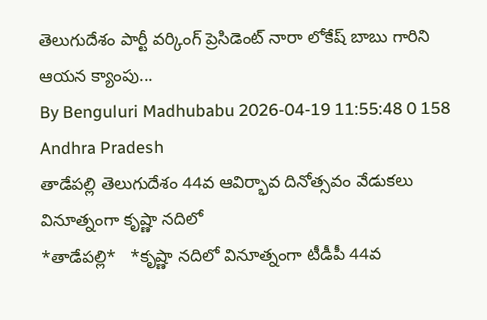తెలుగుదేశం పార్టీ వర్కింగ్ ప్రెసిడెంట్ నారా లోకేష్ బాబు గారిని ఆయన క్యాంపు...
By Benguluri Madhubabu 2026-04-19 11:55:48 0 158
Andhra Pradesh
తాడేపల్లి తెలుగుదేశం 44వ ఆవిర్భావ దినోత్సవం వేడుకలు వినూత్నంగా కృష్ణా నదిలో
*తాడేపల్లి*   *కృష్ణా నదిలో వినూత్నంగా టీడీపీ 44వ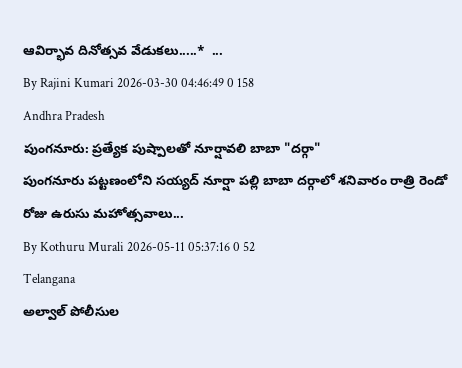ఆవిర్భావ దినోత్సవ వేడుకలు.....*  ...
By Rajini Kumari 2026-03-30 04:46:49 0 158
Andhra Pradesh
పుంగనూరు: ప్రత్యేక పుష్పాలతో నూర్షావలి బాబా "దర్గా"
పుంగనూరు పట్టణంలోని సయ్యద్ నూర్షా పల్లి బాబా దర్గాలో శనివారం రాత్రి రెండో రోజు ఉరుసు మహోత్సవాలు...
By Kothuru Murali 2026-05-11 05:37:16 0 52
Telangana
అల్వాల్ పోలీసుల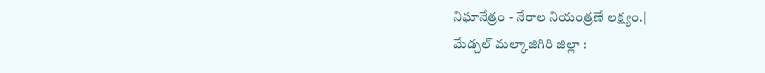నిఘానేత్రం - నేరాల నియంత్రణే లక్ష్యం.|
మేడ్చల్ మల్కాజిగిరి జిల్లా :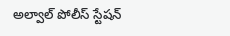అల్వాల్ పోలీస్ స్టేషన్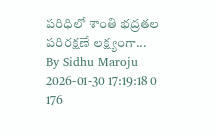పరిధిలో శాంతి భద్రతల పరిరక్షణే లక్ష్యంగా...
By Sidhu Maroju 2026-01-30 17:19:18 0 176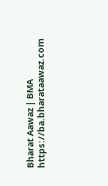Bharat Aawaz | BMA https://ba.bharataawaz.com